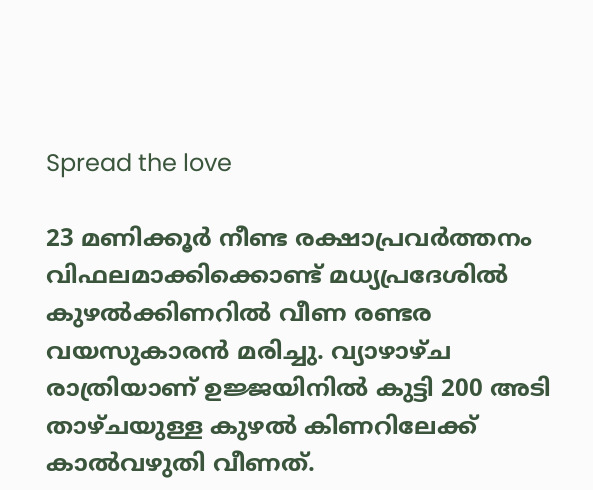Spread the love

23 മണിക്കൂർ നീണ്ട രക്ഷാപ്രവർത്തനം വിഫലമാക്കിക്കൊണ്ട് മധ്യപ്രദേശില്‍ കുഴല്‍ക്കിണറില്‍ വീണ രണ്ടര വയസുകാരന്‍ മരിച്ചു. വ്യാഴാഴ്ച രാത്രിയാണ് ഉജ്ജയിനില്‍ കുട്ടി 200 അടി താഴ്ചയുള്ള കുഴല്‍ കിണറിലേക്ക് കാല്‍വഴുതി വീണത്.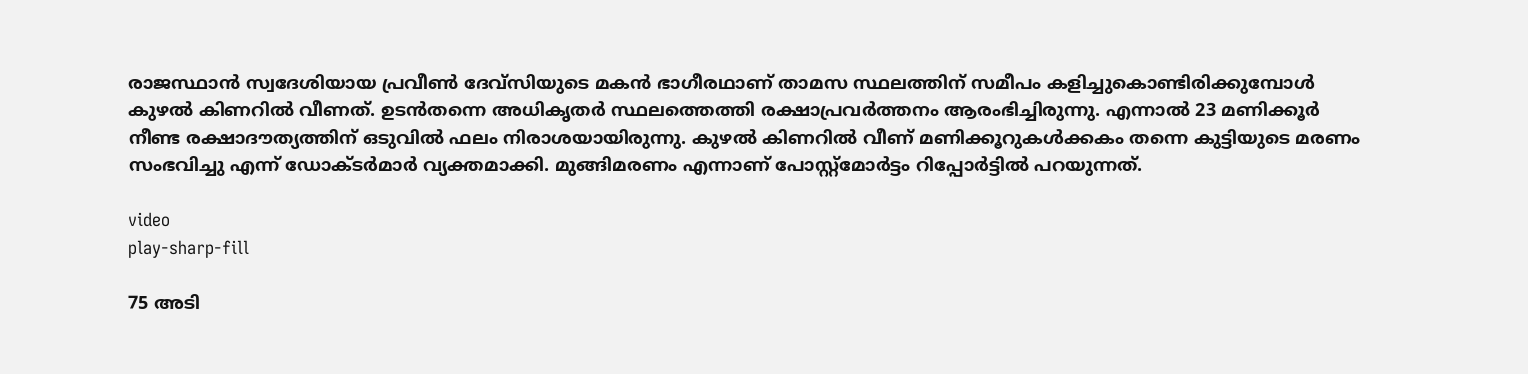രാജസ്ഥാന്‍ സ്വദേശിയായ പ്രവീണ്‍ ദേവ്‌സിയുടെ മകന്‍ ഭാഗീരഥാണ് താമസ സ്ഥലത്തിന് സമീപം കളിച്ചുകൊണ്ടിരിക്കുമ്പോള്‍ കുഴല്‍ കിണറില്‍ വീണത്. ഉടന്‍തന്നെ അധികൃതര്‍ സ്ഥലത്തെത്തി രക്ഷാപ്രവര്‍ത്തനം ആരംഭിച്ചിരുന്നു. എന്നാല്‍ 23 മണിക്കൂര്‍ നീണ്ട രക്ഷാദൗത്യത്തിന് ഒടുവില്‍ ഫലം നിരാശയായിരുന്നു. കുഴല്‍ കിണറില്‍ വീണ് മണിക്കൂറുകള്‍ക്കകം തന്നെ കുട്ടിയുടെ മരണം സംഭവിച്ചു എന്ന് ഡോക്ടര്‍മാര്‍ വ്യക്തമാക്കി. മുങ്ങിമരണം എന്നാണ് പോസ്റ്റ്‌മോര്‍ട്ടം റിപ്പോര്‍ട്ടില്‍ പറയുന്നത്.

video
play-sharp-fill

75 അടി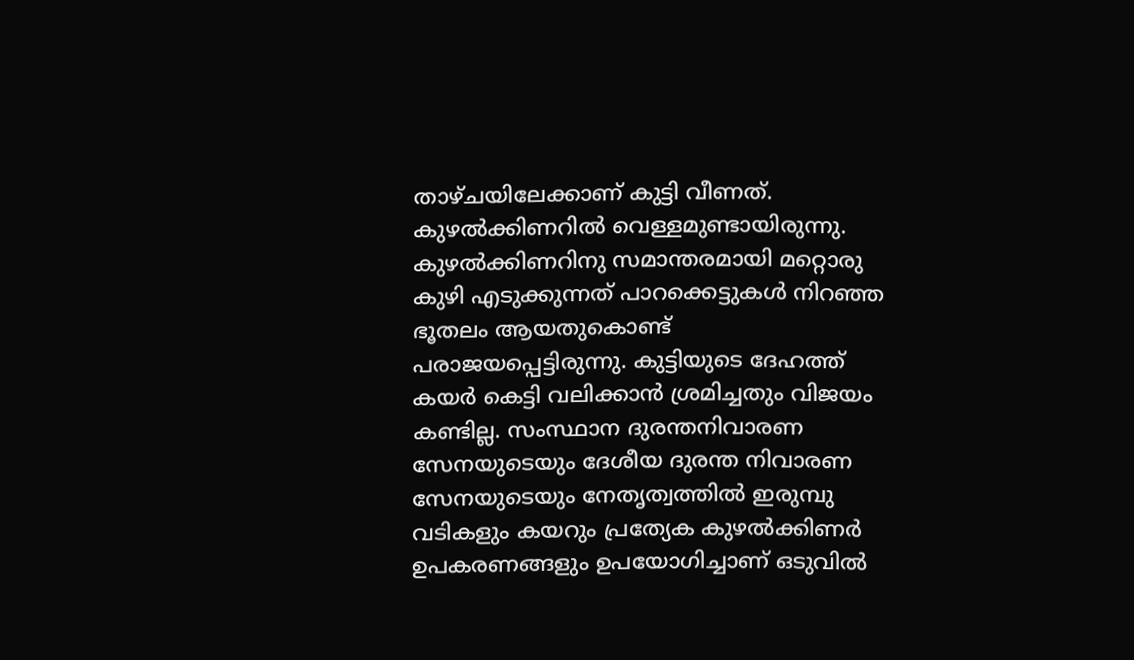താഴ്ചയിലേക്കാണ് കുട്ടി വീണത്. കുഴല്‍ക്കിണറില്‍ വെള്ളമുണ്ടായിരുന്നു. കുഴല്‍ക്കിണറിനു സമാന്തരമായി മറ്റൊരു കുഴി എടുക്കുന്നത് പാറക്കെട്ടുകള്‍ നിറഞ്ഞ ഭൂതലം ആയതുകൊണ്ട് പരാജയപ്പെട്ടിരുന്നു. കുട്ടിയുടെ ദേഹത്ത് കയര്‍ കെട്ടി വലിക്കാന്‍ ശ്രമിച്ചതും വിജയം കണ്ടില്ല. സംസ്ഥാന ദുരന്തനിവാരണ സേനയുടെയും ദേശീയ ദുരന്ത നിവാരണ സേനയുടെയും നേതൃത്വത്തില്‍ ഇരുമ്പു വടികളും കയറും പ്രത്യേക കുഴല്‍ക്കിണര്‍ ഉപകരണങ്ങളും ഉപയോഗിച്ചാണ് ഒടുവില്‍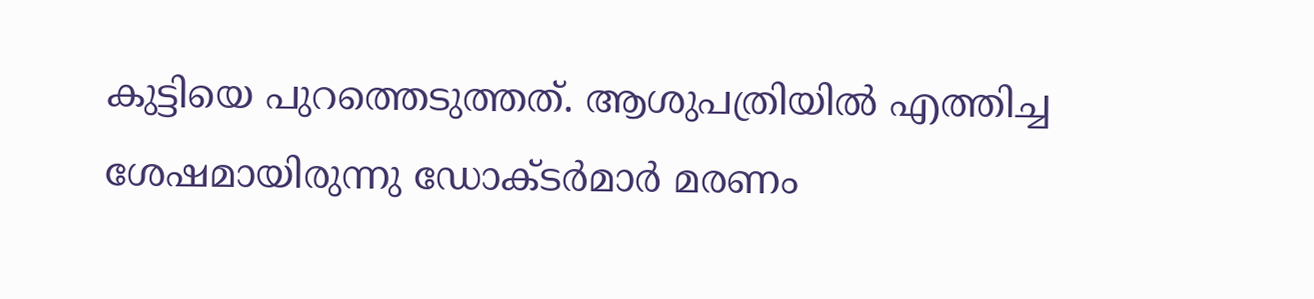കുട്ടിയെ പുറത്തെടുത്തത്. ആശുപത്രിയില്‍ എത്തിച്ച ശേഷമായിരുന്നു ഡോക്ടര്‍മാര്‍ മരണം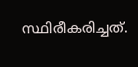സ്ഥിരീകരിച്ചത്.